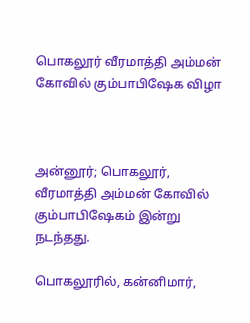பொகலூர் வீரமாத்தி அம்மன் கோவில் கும்பாபிஷேக விழா



அன்னூர்; பொகலூர், வீரமாத்தி அம்மன் கோவில் கும்பாபிஷேகம் இன்று நடந்தது.

பொகலூரில், கன்னிமார்,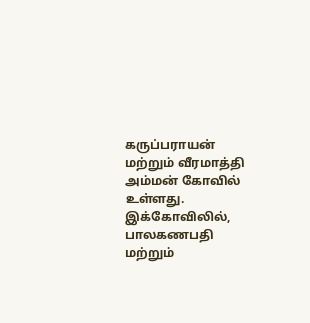கருப்பராயன் மற்றும் வீரமாத்தி அம்மன் கோவில் உள்ளது. இக்கோவிலில், பாலகணபதி மற்றும்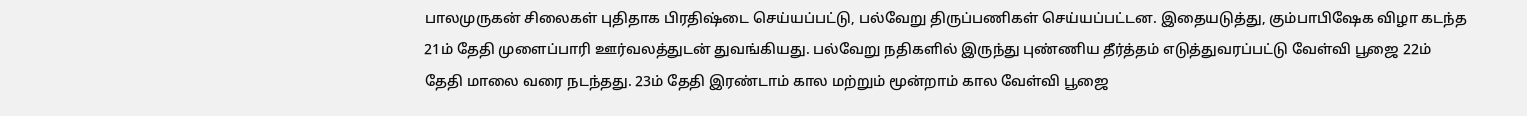பாலமுருகன் சிலைகள் புதிதாக பிரதிஷ்டை செய்யப்பட்டு, பல்வேறு திருப்பணிகள் செய்யப்பட்டன. இதையடுத்து, கும்பாபிஷேக விழா கடந்த 21ம் தேதி முளைப்பாரி ஊர்வலத்துடன் துவங்கியது. பல்வேறு நதிகளில் இருந்து புண்ணிய தீர்த்தம் எடுத்துவரப்பட்டு வேள்வி பூஜை 22ம் தேதி மாலை வரை நடந்தது. 23ம் தேதி இரண்டாம் கால மற்றும் மூன்றாம் கால வேள்வி பூஜை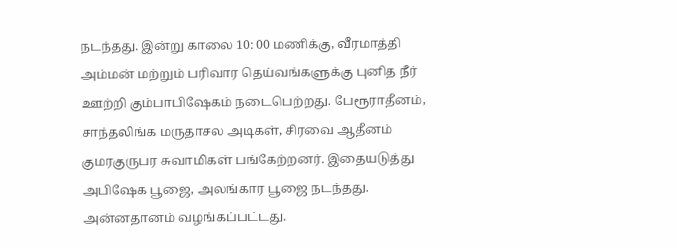நடந்தது. இன்று காலை 10: 00 மணிக்கு, வீரமாத்தி அம்மன் மற்றும் பரிவார தெய்வங்களுக்கு புனித நீர் ஊற்றி கும்பாபிஷேகம் நடைபெற்றது. பேரூராதீனம், சாந்தலிங்க மருதாசல அடிகள், சிரவை ஆதீனம் குமரகுருபர சுவாமிகள் பங்கேற்றனர். இதையடுத்து அபிஷேக பூஜை, அலங்கார பூஜை நடந்தது. அன்னதானம் வழங்கப்பட்டது.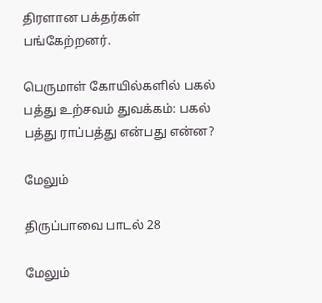திரளான பக்தர்கள் பங்கேற்றனர்.

பெருமாள் கோயில்களில் பகல் பத்து உற்சவம் துவக்கம்: பகல் பத்து ராப்பத்து என்பது என்ன?

மேலும்

திருப்பாவை பாடல் 28

மேலும்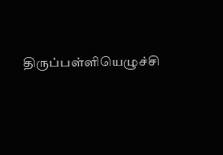திருப்பள்ளியெழுச்சி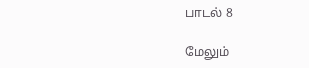பாடல் 8

மேலும்